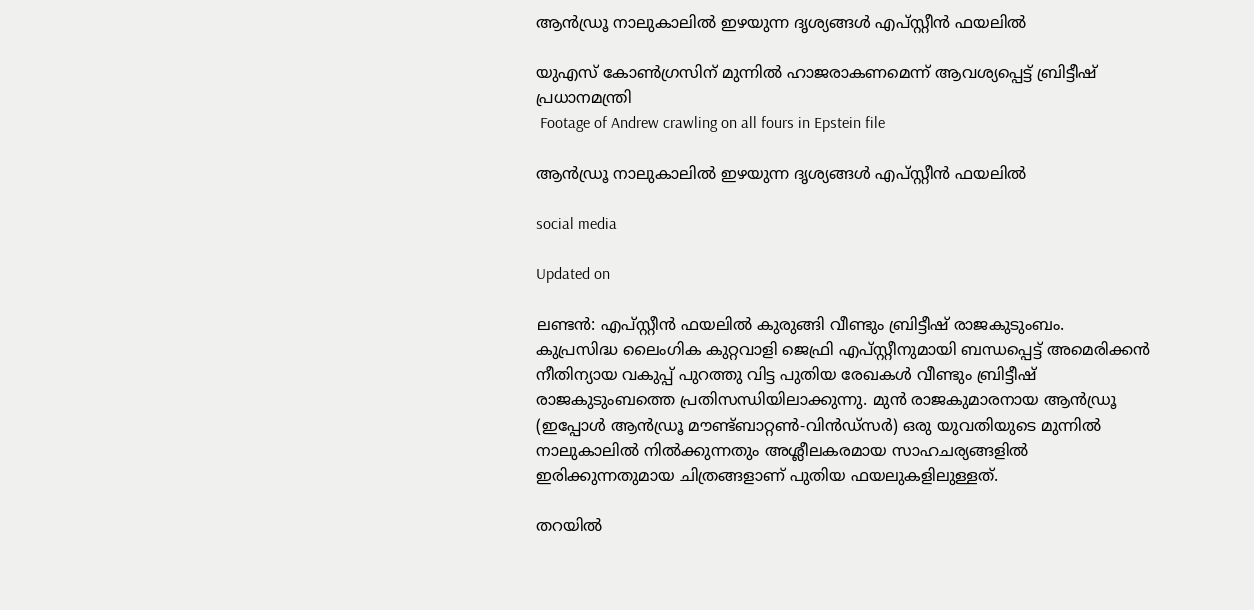ആൻഡ്രൂ നാലുകാലിൽ ഇഴയുന്ന ദൃശ്യങ്ങൾ എപ്സ്റ്റീൻ ഫയലിൽ

യുഎസ് കോൺഗ്രസിന് മുന്നിൽ ഹാജരാകണമെന്ന് ആവശ്യപ്പെട്ട് ബ്രിട്ടീഷ് പ്രധാനമന്ത്രി
 Footage of Andrew crawling on all fours in Epstein file

ആൻഡ്രൂ നാലുകാലിൽ ഇഴയുന്ന ദൃശ്യങ്ങൾ എപ്സ്റ്റീൻ ഫയലിൽ

social media

Updated on

ലണ്ടൻ: എപ്സ്റ്റീൻ ഫയലിൽ കുരുങ്ങി വീണ്ടും ബ്രിട്ടീഷ് രാജകുടുംബം. കുപ്രസിദ്ധ ലൈംഗിക കുറ്റവാളി ജെഫ്രി എപ്സ്റ്റീനുമായി ബന്ധപ്പെട്ട് അമെരിക്കൻ നീതിന്യായ വകുപ്പ് പുറത്തു വിട്ട പുതിയ രേഖകൾ വീണ്ടും ബ്രിട്ടീഷ് രാജകുടുംബത്തെ പ്രതിസന്ധിയിലാക്കുന്നു. മുൻ രാജകുമാരനായ ആൻഡ്രൂ (ഇപ്പോൾ ആൻഡ്രൂ മൗണ്ട്ബാറ്റൺ-വിൻഡ്സർ) ഒരു യുവതിയുടെ മുന്നിൽ നാലുകാലിൽ നിൽക്കുന്നതും അശ്ലീലകരമായ സാഹചര്യങ്ങളിൽ ഇരിക്കുന്നതുമായ ചിത്രങ്ങളാണ് പുതിയ ഫയലുകളിലുള്ളത്.

തറയിൽ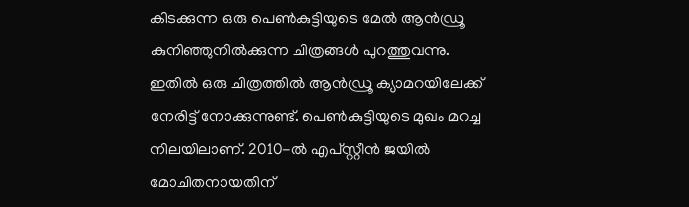കിടക്കുന്ന ഒരു പെൺകുട്ടിയുടെ മേൽ ആൻഡ്രൂ കുനിഞ്ഞുനിൽക്കുന്ന ചിത്രങ്ങൾ പുറത്തുവന്നു. ഇതിൽ ഒരു ചിത്രത്തിൽ ആൻഡ്രൂ ക്യാമറയിലേക്ക് നേരിട്ട് നോക്കുന്നുണ്ട്. പെൺകുട്ടിയുടെ മുഖം മറച്ച നിലയിലാണ്. 2010-ൽ എപ്‌സ്റ്റീൻ ജയിൽ മോചിതനായതിന്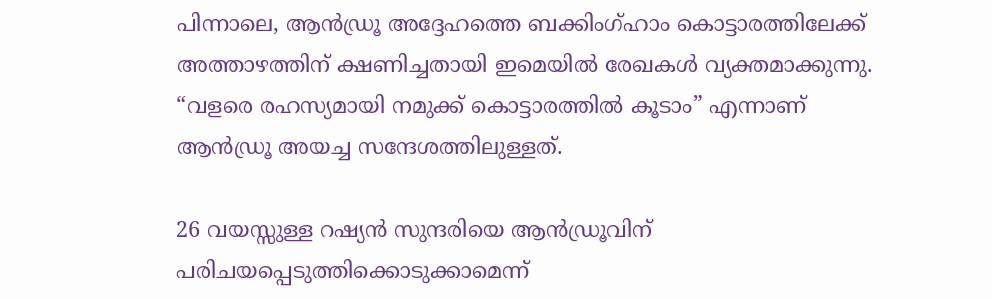പിന്നാലെ, ആൻഡ്രൂ അദ്ദേഹത്തെ ബക്കിംഗ്ഹാം കൊട്ടാരത്തിലേക്ക് അത്താഴത്തിന് ക്ഷണിച്ചതായി ഇമെയിൽ രേഖകൾ വ്യക്തമാക്കുന്നു. “വളരെ രഹസ്യമായി നമുക്ക് കൊട്ടാരത്തിൽ കൂടാം” എന്നാണ് ആൻഡ്രൂ അയച്ച സന്ദേശത്തിലുള്ളത്.

26 വയസ്സുള്ള റഷ്യൻ സുന്ദരിയെ ആൻഡ്രൂവിന് പരിചയപ്പെടുത്തിക്കൊടുക്കാമെന്ന്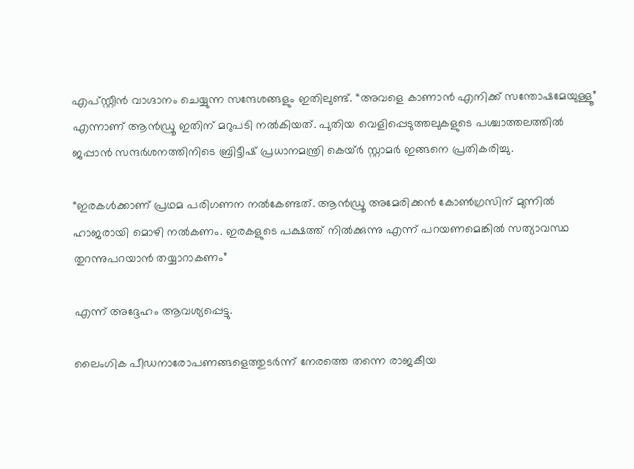എപ്‌സ്റ്റീൻ വാഗ്ദാനം ചെയ്യുന്ന സന്ദേശങ്ങളും ഇതിലുണ്ട്. “അവളെ കാണാൻ എനിക്ക് സന്തോഷമേയുള്ളൂ” എന്നാണ് ആൻഡ്രൂ ഇതിന് മറുപടി നൽകിയത്. പുതിയ വെളിപ്പെടുത്തലുകളുടെ പശ്ചാത്തലത്തിൽ ജപ്പാൻ സന്ദർശനത്തിനിടെ ബ്രിട്ടീഷ് പ്രധാനമന്ത്രി കെയ്ർ സ്റ്റാമർ ഇങ്ങനെ പ്രതികരിച്ചു.

“ഇരകൾക്കാണ് പ്രഥമ പരിഗണന നൽകേണ്ടത്. ആൻഡ്രൂ അമേരിക്കൻ കോൺഗ്രസിന് മുന്നിൽ ഹാജരായി മൊഴി നൽകണം. ഇരകളുടെ പക്ഷത്ത് നിൽക്കുന്നു എന്ന് പറയണമെങ്കിൽ സത്യാവസ്ഥ തുറന്നുപറയാൻ തയ്യാറാകണം”

എന്ന് അദ്ദേഹം ആവശ്യപ്പെട്ടു.

ലൈംഗിക പീഡനാരോപണങ്ങളെത്തുടർന്ന് നേരത്തെ തന്നെ രാജകീയ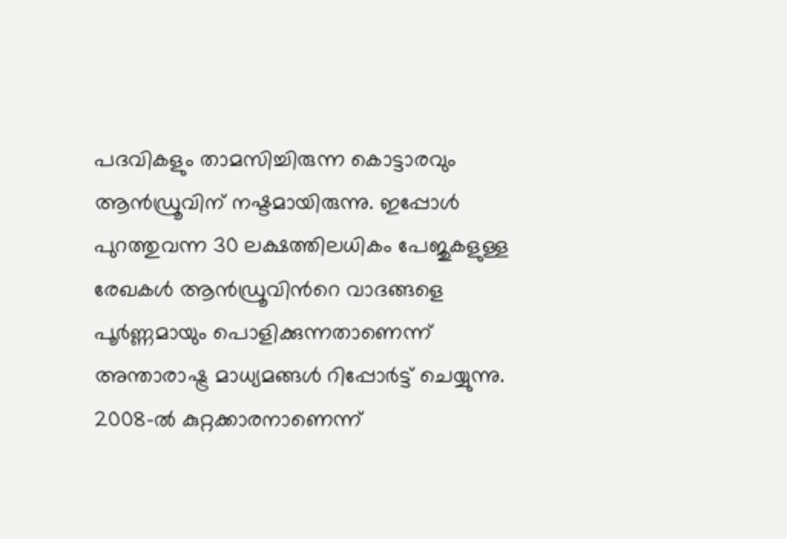പദവികളും താമസിച്ചിരുന്ന കൊട്ടാരവും ആൻഡ്രൂവിന് നഷ്ടമായിരുന്നു. ഇപ്പോൾ പുറത്തുവന്ന 30 ലക്ഷത്തിലധികം പേജുകളുള്ള രേഖകൾ ആൻഡ്രൂവിന്‍റെ വാദങ്ങളെ പൂർണ്ണമായും പൊളിക്കുന്നതാണെന്ന് അന്താരാഷ്ട്ര മാധ്യമങ്ങൾ റിപ്പോർട്ട് ചെയ്യുന്നു. 2008-ൽ കുറ്റക്കാരനാണെന്ന്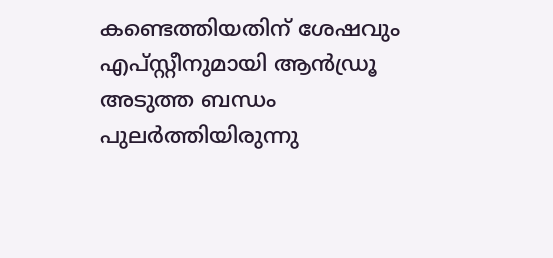കണ്ടെത്തിയതിന് ശേഷവും എപ്‌സ്റ്റീനുമായി ആൻഡ്രൂ അടുത്ത ബന്ധം പുലർത്തിയിരുന്നു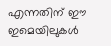എന്നതിന് ഈ ഇമെയിലുകൾ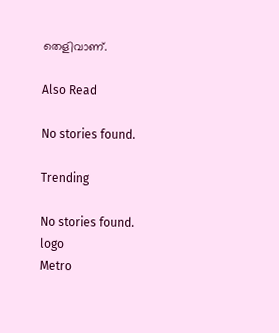തെളിവാണ്.

Also Read

No stories found.

Trending

No stories found.
logo
Metro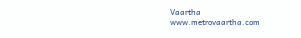Vaartha
www.metrovaartha.com